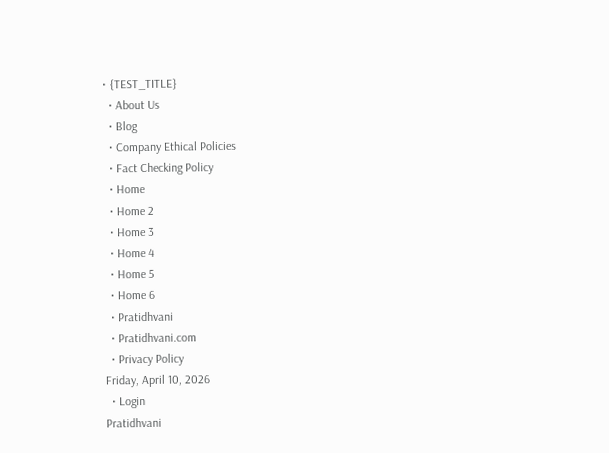• {TEST_TITLE}
  • About Us
  • Blog
  • Company Ethical Policies
  • Fact Checking Policy
  • Home
  • Home 2
  • Home 3
  • Home 4
  • Home 5
  • Home 6
  • Pratidhvani
  • Pratidhvani.com
  • Privacy Policy
Friday, April 10, 2026
  • Login
Pratidhvani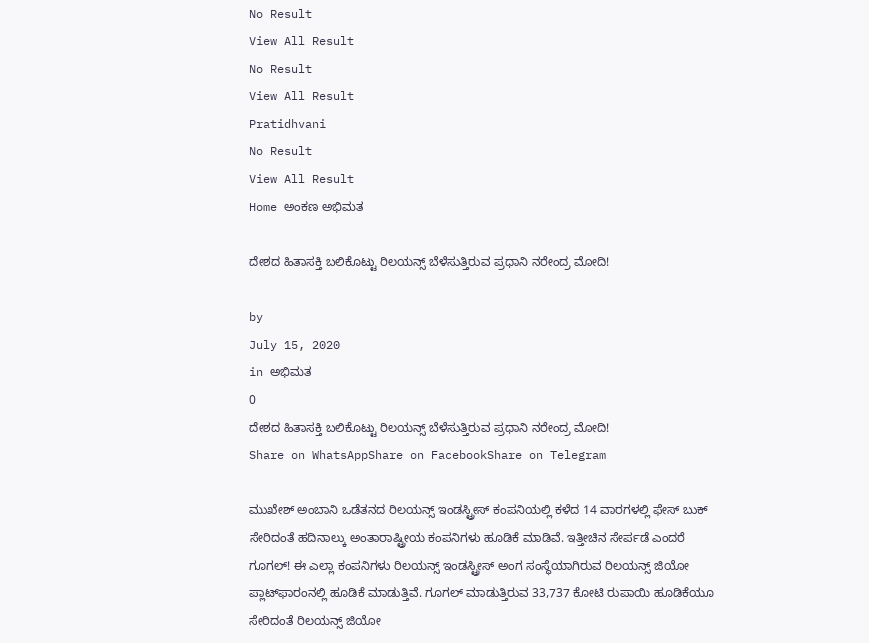No Result
View All Result
No Result
View All Result
Pratidhvani
No Result
View All Result
Home ಅಂಕಣ ಅಭಿಮತ

ದೇಶದ ಹಿತಾಸಕ್ತಿ ಬಲಿಕೊಟ್ಟು ರಿಲಯನ್ಸ್ ಬೆಳೆಸುತ್ತಿರುವ ಪ್ರಧಾನಿ ನರೇಂದ್ರ ಮೋದಿ!

by
July 15, 2020
in ಅಭಿಮತ
0
ದೇಶದ ಹಿತಾಸಕ್ತಿ ಬಲಿಕೊಟ್ಟು ರಿಲಯನ್ಸ್ ಬೆಳೆಸುತ್ತಿರುವ ಪ್ರಧಾನಿ ನರೇಂದ್ರ ಮೋದಿ!
Share on WhatsAppShare on FacebookShare on Telegram

ಮುಖೇಶ್ ಅಂಬಾನಿ ಒಡೆತನದ ರಿಲಯನ್ಸ್ ಇಂಡಸ್ಟ್ರೀಸ್ ಕಂಪನಿಯಲ್ಲಿ ಕಳೆದ 14 ವಾರಗಳಲ್ಲಿ ಫೇಸ್ ಬುಕ್ ಸೇರಿದಂತೆ ಹದಿನಾಲ್ಕು ಅಂತಾರಾಷ್ಟ್ರೀಯ ಕಂಪನಿಗಳು ಹೂಡಿಕೆ ಮಾಡಿವೆ. ಇತ್ತೀಚಿನ ಸೇರ್ಪಡೆ ಎಂದರೆ ಗೂಗಲ್! ಈ ಎಲ್ಲಾ ಕಂಪನಿಗಳು ರಿಲಯನ್ಸ್ ಇಂಡಸ್ಟ್ರೀಸ್ ಅಂಗ ಸಂಸ್ಥೆಯಾಗಿರುವ ರಿಲಯನ್ಸ್ ಜಿಯೋ ಪ್ಲಾಟ್‌ಫಾರಂನಲ್ಲಿ ಹೂಡಿಕೆ ಮಾಡುತ್ತಿವೆ. ಗೂಗಲ್ ಮಾಡುತ್ತಿರುವ 33,737 ಕೋಟಿ ರುಪಾಯಿ ಹೂಡಿಕೆಯೂ ಸೇರಿದಂತೆ ರಿಲಯನ್ಸ್ ಜಿಯೋ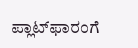ಪ್ಲಾಟ್‌ಫಾರಂಗೆ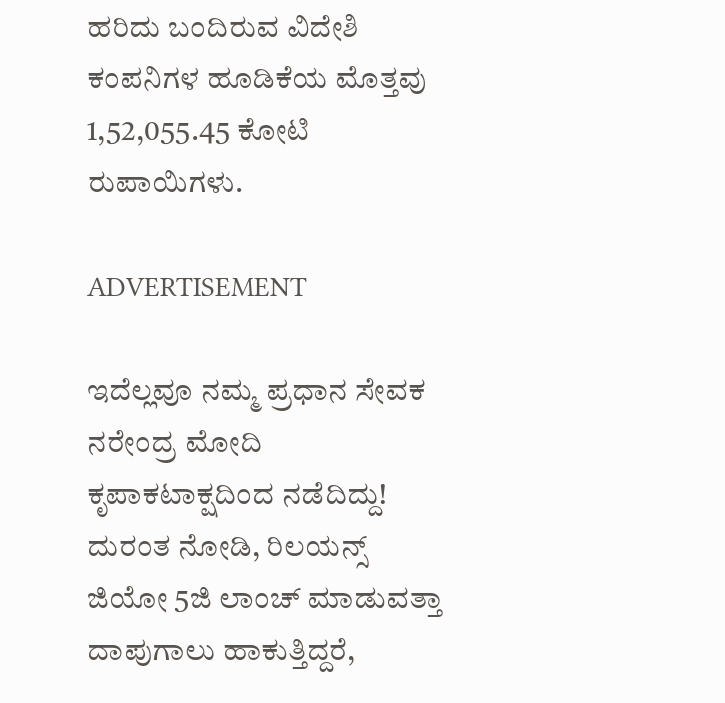ಹರಿದು ಬಂದಿರುವ ವಿದೇಶಿ ಕಂಪನಿಗಳ ಹೂಡಿಕೆಯ ಮೊತ್ತವು 1,52,055.45 ಕೋಟಿ ರುಪಾಯಿಗಳು.

ADVERTISEMENT

ಇದೆಲ್ಲವೂ ನಮ್ಮ ಪ್ರಧಾನ ಸೇವಕ ನರೇಂದ್ರ ಮೋದಿ ಕೃಪಾಕಟಾಕ್ಷದಿಂದ ನಡೆದಿದ್ದು! ದುರಂತ ನೋಡಿ, ರಿಲಯನ್ಸ್ ಜಿಯೋ 5ಜಿ ಲಾಂಚ್ ಮಾಡುವತ್ತಾ ದಾಪುಗಾಲು ಹಾಕುತ್ತಿದ್ದರೆ,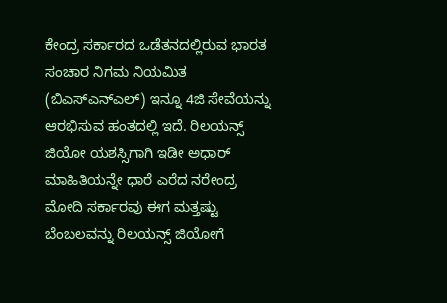ಕೇಂದ್ರ ಸರ್ಕಾರದ ಒಡೆತನದಲ್ಲಿರುವ ಭಾರತ ಸಂಚಾರ ನಿಗಮ ನಿಯಮಿತ (ಬಿಎಸ್ಎನ್ಎಲ್) ಇನ್ನೂ 4ಜಿ ಸೇವೆಯನ್ನು ಆರಭಿಸುವ ಹಂತದಲ್ಲಿ ಇದೆ. ರಿಲಯನ್ಸ್ ಜಿಯೋ ಯಶಸ್ಸಿಗಾಗಿ ಇಡೀ ಅಧಾರ್ ಮಾಹಿತಿಯನ್ನೇ ಧಾರೆ ಎರೆದ ನರೇಂದ್ರ ಮೋದಿ ಸರ್ಕಾರವು ಈಗ ಮತ್ತಷ್ಟು ಬೆಂಬಲವನ್ನು ರಿಲಯನ್ಸ್ ಜಿಯೋಗೆ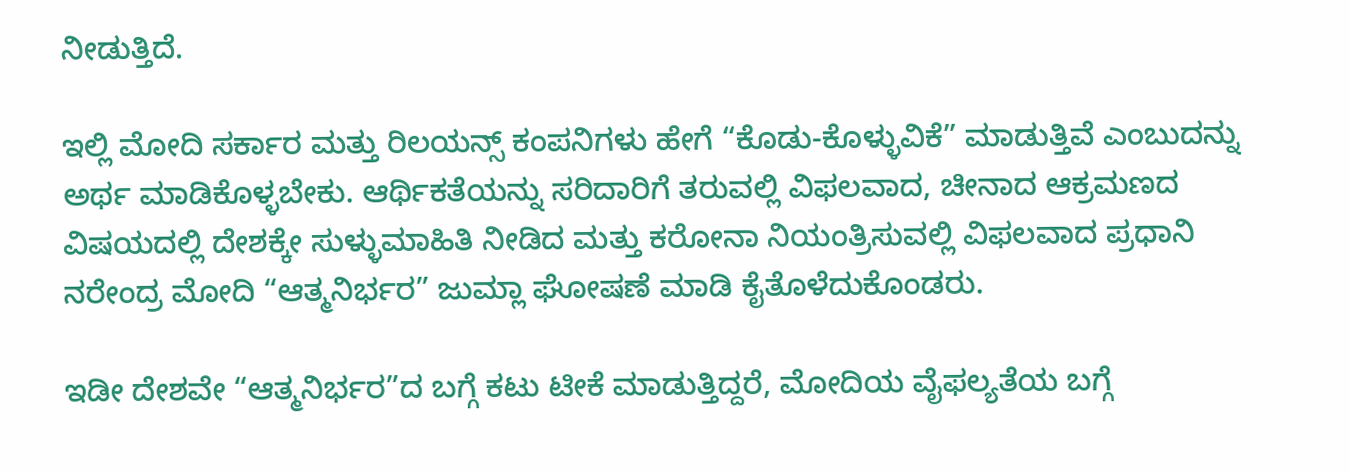ನೀಡುತ್ತಿದೆ.

ಇಲ್ಲಿ ಮೋದಿ ಸರ್ಕಾರ ಮತ್ತು ರಿಲಯನ್ಸ್ ಕಂಪನಿಗಳು ಹೇಗೆ “ಕೊಡು-ಕೊಳ್ಳುವಿಕೆ” ಮಾಡುತ್ತಿವೆ ಎಂಬುದನ್ನು ಅರ್ಥ ಮಾಡಿಕೊಳ್ಳಬೇಕು. ಆರ್ಥಿಕತೆಯನ್ನು ಸರಿದಾರಿಗೆ ತರುವಲ್ಲಿ ವಿಫಲವಾದ, ಚೀನಾದ ಆಕ್ರಮಣದ ವಿಷಯದಲ್ಲಿ ದೇಶಕ್ಕೇ ಸುಳ್ಳುಮಾಹಿತಿ ನೀಡಿದ ಮತ್ತು ಕರೋನಾ ನಿಯಂತ್ರಿಸುವಲ್ಲಿ ವಿಫಲವಾದ ಪ್ರಧಾನಿ ನರೇಂದ್ರ ಮೋದಿ “ಆತ್ಮನಿರ್ಭರ” ಜುಮ್ಲಾ ಘೋಷಣೆ ಮಾಡಿ ಕೈತೊಳೆದುಕೊಂಡರು.

ಇಡೀ ದೇಶವೇ “ಆತ್ಮನಿರ್ಭರ”ದ ಬಗ್ಗೆ ಕಟು ಟೀಕೆ ಮಾಡುತ್ತಿದ್ದರೆ, ಮೋದಿಯ ವೈಫಲ್ಯತೆಯ ಬಗ್ಗೆ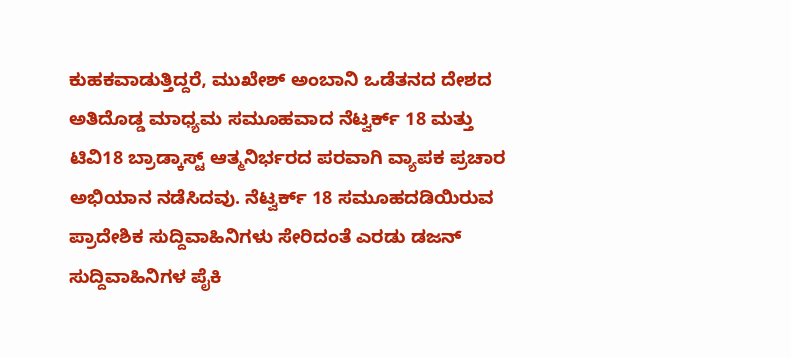ಕುಹಕವಾಡುತ್ತಿದ್ದರೆ, ಮುಖೇಶ್ ಅಂಬಾನಿ ಒಡೆತನದ ದೇಶದ ಅತಿದೊಡ್ಡ ಮಾಧ್ಯಮ ಸಮೂಹವಾದ ನೆಟ್ವರ್ಕ್ 18 ಮತ್ತು ಟಿವಿ18 ಬ್ರಾಡ್ಕಾಸ್ಟ್ ಆತ್ಮನಿರ್ಭರದ ಪರವಾಗಿ ವ್ಯಾಪಕ ಪ್ರಚಾರ ಅಭಿಯಾನ ನಡೆಸಿದವು. ನೆಟ್ವರ್ಕ್ 18 ಸಮೂಹದಡಿಯಿರುವ ಪ್ರಾದೇಶಿಕ ಸುದ್ದಿವಾಹಿನಿಗಳು ಸೇರಿದಂತೆ ಎರಡು ಡಜನ್ ಸುದ್ದಿವಾಹಿನಿಗಳ ಪೈಕಿ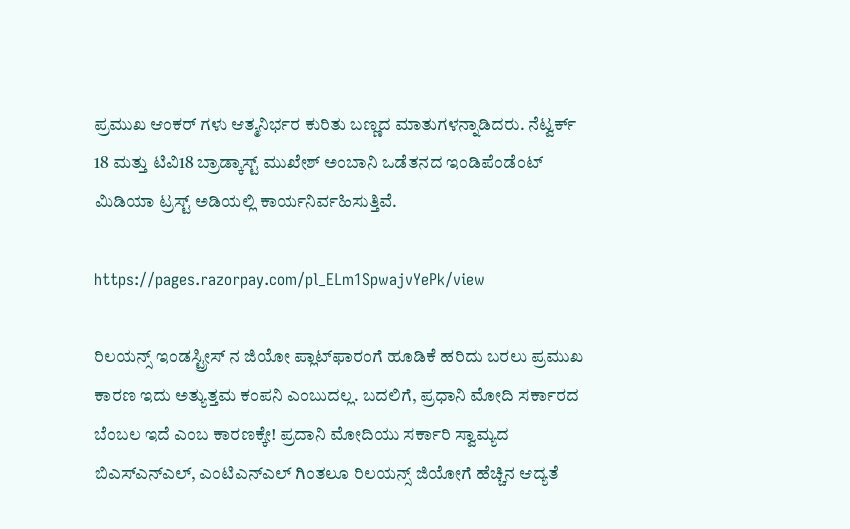ಪ್ರಮುಖ ಆಂಕರ್ ಗಳು ಆತ್ಮನಿರ್ಭರ ಕುರಿತು ಬಣ್ಣದ ಮಾತುಗಳನ್ನಾಡಿದರು. ನೆಟ್ವರ್ಕ್ 18 ಮತ್ತು ಟಿವಿ18 ಬ್ರಾಡ್ಕಾಸ್ಟ್ ಮುಖೇಶ್ ಅಂಬಾನಿ ಒಡೆತನದ ಇಂಡಿಪೆಂಡೆಂಟ್ ಮಿಡಿಯಾ ಟ್ರಸ್ಟ್ ಅಡಿಯಲ್ಲಿ ಕಾರ್ಯನಿರ್ವಹಿಸುತ್ತಿವೆ.

https://pages.razorpay.com/pl_ELm1SpwajvYePk/view

ರಿಲಯನ್ಸ್‌ ಇಂಡಸ್ಟ್ರೀಸ್ ನ ಜಿಯೋ ಪ್ಲಾಟ್‌ಫಾರಂಗೆ ಹೂಡಿಕೆ ಹರಿದು ಬರಲು ಪ್ರಮುಖ ಕಾರಣ ಇದು ಅತ್ಯುತ್ತಮ ಕಂಪನಿ ಎಂಬುದಲ್ಲ. ಬದಲಿಗೆ, ಪ್ರಧಾನಿ ಮೋದಿ ಸರ್ಕಾರದ ಬೆಂಬಲ ಇದೆ ಎಂಬ ಕಾರಣಕ್ಕೇ! ಪ್ರದಾನಿ ಮೋದಿಯು ಸರ್ಕಾರಿ ಸ್ವಾಮ್ಯದ ಬಿಎಸ್ಎನ್ಎಲ್, ಎಂಟಿಎನ್ಎಲ್ ಗಿಂತಲೂ ರಿಲಯನ್ಸ್ ಜಿಯೋಗೆ ಹೆಚ್ಚಿನ ಆದ್ಯತೆ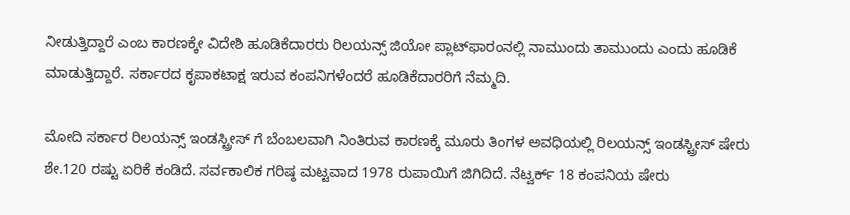ನೀಡುತ್ತಿದ್ದಾರೆ ಎಂಬ ಕಾರಣಕ್ಕೇ ವಿದೇಶಿ ಹೂಡಿಕೆದಾರರು ರಿಲಯನ್ಸ್ ಜಿಯೋ ಪ್ಲಾಟ್‌ಫಾರಂನಲ್ಲಿ ನಾಮುಂದು ತಾಮುಂದು ಎಂದು ಹೂಡಿಕೆ ಮಾಡುತ್ತಿದ್ದಾರೆ. ಸರ್ಕಾರದ ಕೃಪಾಕಟಾಕ್ಷ ಇರುವ ಕಂಪನಿಗಳೆಂದರೆ ಹೂಡಿಕೆದಾರರಿಗೆ ನೆಮ್ಮದಿ.

ಮೋದಿ ಸರ್ಕಾರ ರಿಲಯನ್ಸ್ ಇಂಡಸ್ಟ್ರೀಸ್ ಗೆ ಬೆಂಬಲವಾಗಿ ನಿಂತಿರುವ ಕಾರಣಕ್ಕೆ ಮೂರು ತಿಂಗಳ ಅವಧಿಯಲ್ಲಿ ರಿಲಯನ್ಸ್ ಇಂಡಸ್ಟ್ರೀಸ್ ಷೇರು ಶೇ.120 ರಷ್ಟು ಏರಿಕೆ ಕಂಡಿದೆ. ಸರ್ವಕಾಲಿಕ ಗರಿಷ್ಠ ಮಟ್ಟವಾದ 1978 ರುಪಾಯಿಗೆ ಜಿಗಿದಿದೆ. ನೆಟ್ವರ್ಕ್ 18 ಕಂಪನಿಯ ಷೇರು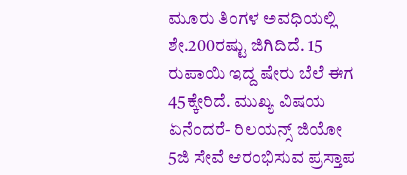ಮೂರು ತಿಂಗಳ ಅವಧಿಯಲ್ಲಿ ಶೇ.200ರಷ್ಟು ಜಿಗಿದಿದೆ. 15 ರುಪಾಯಿ ಇದ್ದ ಷೇರು ಬೆಲೆ ಈಗ 45ಕ್ಕೇರಿದೆ. ಮುಖ್ಯ ವಿಷಯ ಏನೆಂದರೆ- ರಿಲಯನ್ಸ್ ಜಿಯೋ 5ಜಿ ಸೇವೆ ಆರಂಭಿಸುವ ಪ್ರಸ್ತಾಪ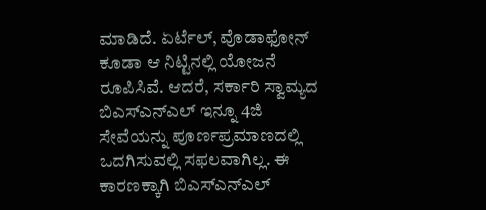ಮಾಡಿದೆ. ಏರ್ಟೆಲ್, ವೊಡಾಫೋನ್ ಕೂಡಾ ಆ ನಿಟ್ಟಿನಲ್ಲಿ ಯೋಜನೆ ರೂಪಿಸಿವೆ. ಆದರೆ, ಸರ್ಕಾರಿ ಸ್ವಾಮ್ಯದ ಬಿಎಸ್ಎನ್ಎಲ್ ಇನ್ನೂ 4ಜಿ ಸೇವೆಯನ್ನು ಪೂರ್ಣಪ್ರಮಾಣದಲ್ಲಿ ಒದಗಿಸುವಲ್ಲಿ ಸಫಲವಾಗಿಲ್ಲ. ಈ ಕಾರಣಕ್ಕಾಗಿ ಬಿಎಸ್ಎನ್ಎಲ್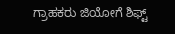ಗ್ರಾಹಕರು ಜಿಯೋಗೆ ಶಿಫ್ಟ್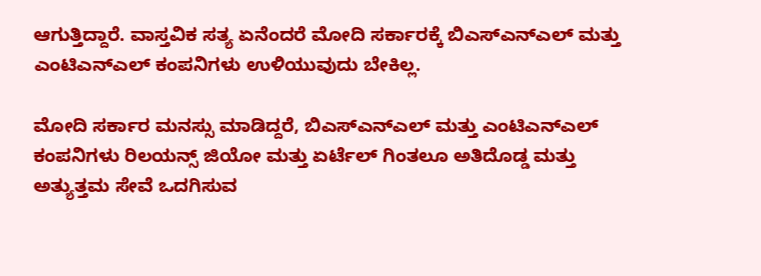ಆಗುತ್ತಿದ್ದಾರೆ. ವಾಸ್ತವಿಕ ಸತ್ಯ ಏನೆಂದರೆ ಮೋದಿ ಸರ್ಕಾರಕ್ಕೆ ಬಿಎಸ್ಎನ್ಎಲ್ ಮತ್ತು ಎಂಟಿಎನ್ಎಲ್ ಕಂಪನಿಗಳು ಉಳಿಯುವುದು ಬೇಕಿಲ್ಲ.

ಮೋದಿ ಸರ್ಕಾರ ಮನಸ್ಸು ಮಾಡಿದ್ದರೆ, ಬಿಎಸ್ಎನ್ಎಲ್ ಮತ್ತು ಎಂಟಿಎನ್ಎಲ್ ಕಂಪನಿಗಳು ರಿಲಯನ್ಸ್ ಜಿಯೋ ಮತ್ತು ಏರ್ಟೆಲ್ ಗಿಂತಲೂ ಅತಿದೊಡ್ಡ ಮತ್ತು ಅತ್ಯುತ್ತಮ ಸೇವೆ ಒದಗಿಸುವ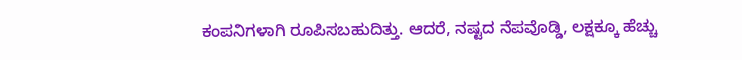ಕಂಪನಿಗಳಾಗಿ ರೂಪಿಸಬಹುದಿತ್ತು. ಆದರೆ, ನಷ್ಟದ ನೆಪವೊಡ್ಡಿ, ಲಕ್ಷಕ್ಕೂ ಹೆಚ್ಚು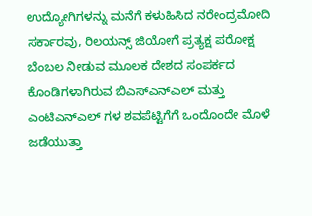ಉದ್ಯೋಗಿಗಳನ್ನು ಮನೆಗೆ ಕಳುಹಿಸಿದ ನರೇಂದ್ರಮೋದಿ ಸರ್ಕಾರವು, ರಿಲಯನ್ಸ್ ಜಿಯೋಗೆ ಪ್ರತ್ಯಕ್ಷ ಪರೋಕ್ಷ ಬೆಂಬಲ ನೀಡುವ ಮೂಲಕ ದೇಶದ ಸಂಪರ್ಕದ ಕೊಂಡಿಗಳಾಗಿರುವ ಬಿಎಸ್ಎನ್ಎಲ್ ಮತ್ತು ಎಂಟಿಎನ್ಎಲ್ ಗಳ ಶವಪೆಟ್ಟಿಗೆಗೆ ಒಂದೊಂದೇ ಮೊಳೆ ಜಡೆಯುತ್ತಾ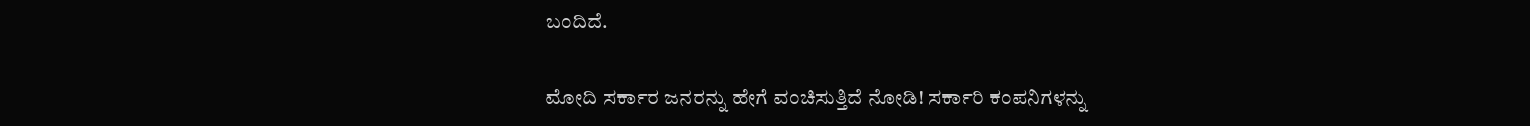ಬಂದಿದೆ.

ಮೋದಿ ಸರ್ಕಾರ ಜನರನ್ನು ಹೇಗೆ ವಂಚಿಸುತ್ತಿದೆ ನೋಡಿ! ಸರ್ಕಾರಿ ಕಂಪನಿಗಳನ್ನು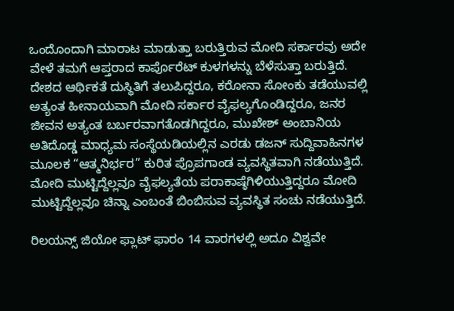ಒಂದೊಂದಾಗಿ ಮಾರಾಟ ಮಾಡುತ್ತಾ ಬರುತ್ತಿರುವ ಮೋದಿ ಸರ್ಕಾರವು ಅದೇ ವೇಳೆ ತಮಗೆ ಆಪ್ತರಾದ ಕಾರ್ಪೊರೆಟ್ ಕುಳಗಳನ್ನು ಬೆಳೆಸುತ್ತಾ ಬರುತ್ತಿದೆ. ದೇಶದ ಆರ್ಥಿಕತೆ ದುಸ್ಥಿತಿಗೆ ತಲುಪಿದ್ದರೂ, ಕರೋನಾ ಸೋಂಕು ತಡೆಯುವಲ್ಲಿ ಅತ್ಯಂತ ಹೀನಾಯವಾಗಿ ಮೋದಿ ಸರ್ಕಾರ ವೈಫಲ್ಯಗೊಂಡಿದ್ದರೂ, ಜನರ ಜೀವನ ಅತ್ಯಂತ ಬರ್ಬರವಾಗತೊಡಗಿದ್ದರೂ, ಮುಖೇಶ್ ಅಂಬಾನಿಯ ಅತಿದೊಡ್ಡ ಮಾಧ್ಯಮ ಸಂಸ್ಥೆಯಡಿಯಲ್ಲಿನ ಎರಡು ಡಜನ್ ಸುದ್ದಿವಾಹಿನಗಳ ಮೂಲಕ “ಆತ್ಮನಿರ್ಭರ” ಕುರಿತ ಪ್ರೊಪಗಾಂಡ ವ್ಯವಸ್ಥಿತವಾಗಿ ನಡೆಯುತ್ತಿದೆ. ಮೋದಿ ಮುಟ್ಟಿದ್ದೆಲ್ಲವೂ ವೈಫಲ್ಯತೆಯ ಪರಾಕಾಷ್ಠೆಗಿಳಿಯುತ್ತಿದ್ದರೂ ಮೋದಿ ಮುಟ್ಟಿದ್ದೆಲ್ಲವೂ ಚಿನ್ನಾ ಎಂಬಂತೆ ಬಿಂಬಿಸುವ ವ್ಯವಸ್ಥಿತ ಸಂಚು ನಡೆಯುತ್ತಿದೆ.

ರಿಲಯನ್ಸ್ ಜಿಯೋ ಫ್ಲಾಟ್ ಫಾರಂ 14 ವಾರಗಳಲ್ಲಿ ಅದೂ ವಿಶ್ವವೇ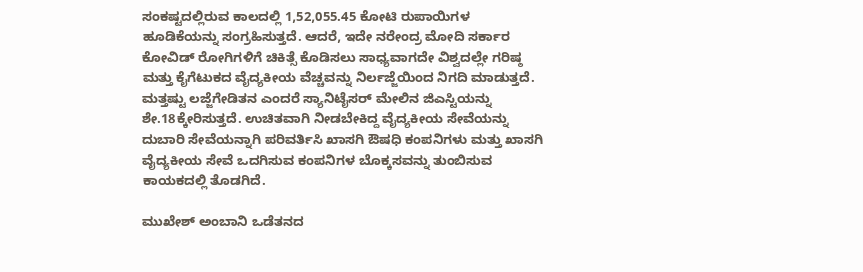ಸಂಕಷ್ಟದಲ್ಲಿರುವ ಕಾಲದಲ್ಲಿ 1,52,055.45 ಕೋಟಿ ರುಪಾಯಿಗಳ ಹೂಡಿಕೆಯನ್ನು ಸಂಗ್ರಹಿಸುತ್ತದೆ. ಆದರೆ, ಇದೇ ನರೇಂದ್ರ ಮೋದಿ ಸರ್ಕಾರ ಕೋವಿಡ್ ರೋಗಿಗಳಿಗೆ ಚಿಕಿತ್ಸೆ ಕೊಡಿಸಲು ಸಾಧ್ಯವಾಗದೇ ವಿಶ್ವದಲ್ಲೇ ಗರಿಷ್ಠ ಮತ್ತು ಕೈಗೆಟುಕದ ವೈದ್ಯಕೀಯ ವೆಚ್ಚವನ್ನು ನಿರ್ಲಜ್ಜೆಯಿಂದ ನಿಗದಿ ಮಾಡುತ್ತದೆ. ಮತ್ತಷ್ಟು ಲಜ್ಜೆಗೇಡಿತನ ಎಂದರೆ ಸ್ಯಾನಿಟೈಸರ್ ಮೇಲಿನ ಜಿಎಸ್ಟಿಯನ್ನು ಶೇ.18ಕ್ಕೇರಿಸುತ್ತದೆ. ಉಚಿತವಾಗಿ ನೀಡಬೇಕಿದ್ದ ವೈದ್ಯಕೀಯ ಸೇವೆಯನ್ನು ದುಬಾರಿ ಸೇವೆಯನ್ನಾಗಿ ಪರಿವರ್ತಿಸಿ ಖಾಸಗಿ ಔಷಧಿ ಕಂಪನಿಗಳು ಮತ್ತು ಖಾಸಗಿ ವೈದ್ಯಕೀಯ ಸೇವೆ ಒದಗಿಸುವ ಕಂಪನಿಗಳ ಬೊಕ್ಕಸವನ್ನು ತುಂಬಿಸುವ ಕಾಯಕದಲ್ಲಿ ತೊಡಗಿದೆ.

ಮುಖೇಶ್ ಅಂಬಾನಿ ಒಡೆತನದ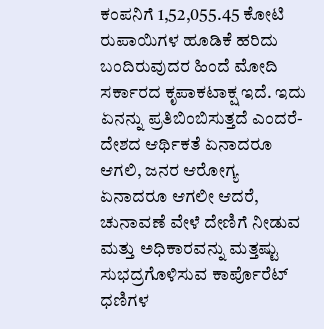ಕಂಪನಿಗೆ 1,52,055.45 ಕೋಟಿ ರುಪಾಯಿಗಳ ಹೂಡಿಕೆ ಹರಿದು ಬಂದಿರುವುದರ ಹಿಂದೆ ಮೋದಿ ಸರ್ಕಾರದ ಕೃಪಾಕಟಾಕ್ಷ ಇದೆ. ಇದು ಏನನ್ನು ಪ್ರತಿಬಿಂಬಿಸುತ್ತದೆ ಎಂದರೆ- ದೇಶದ ಆರ್ಥಿಕತೆ ಏನಾದರೂ ಆಗಲಿ, ಜನರ ಆರೋಗ್ಯ ಏನಾದರೂ ಆಗಲೀ ಆದರೆ, ಚುನಾವಣೆ ವೇಳೆ ದೇಣಿಗೆ ನೀಡುವ ಮತ್ತು ಅಧಿಕಾರವನ್ನು ಮತ್ತಷ್ಟು ಸುಭದ್ರಗೊಳಿಸುವ ಕಾರ್ಪೊರೆಟ್ ಧಣಿಗಳ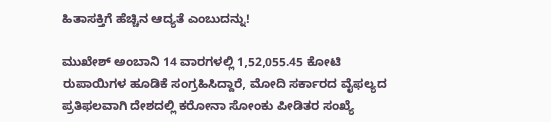ಹಿತಾಸಕ್ತಿಗೆ ಹೆಚ್ಚಿನ ಆದ್ಯತೆ ಎಂಬುದನ್ನು!

ಮುಖೇಶ್ ಅಂಬಾನಿ 14 ವಾರಗಳಲ್ಲಿ 1,52,055.45 ಕೋಟಿ ರುಪಾಯಿಗಳ ಹೂಡಿಕೆ ಸಂಗ್ರಹಿಸಿದ್ದಾರೆ, ಮೋದಿ ಸರ್ಕಾರದ ವೈಫಲ್ಯದ ಪ್ರತಿಫಲವಾಗಿ ದೇಶದಲ್ಲಿ ಕರೋನಾ ಸೋಂಕು ಪೀಡಿತರ ಸಂಖ್ಯೆ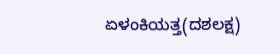ಏಳಂಕಿಯತ್ತ(ದಶಲಕ್ಷ)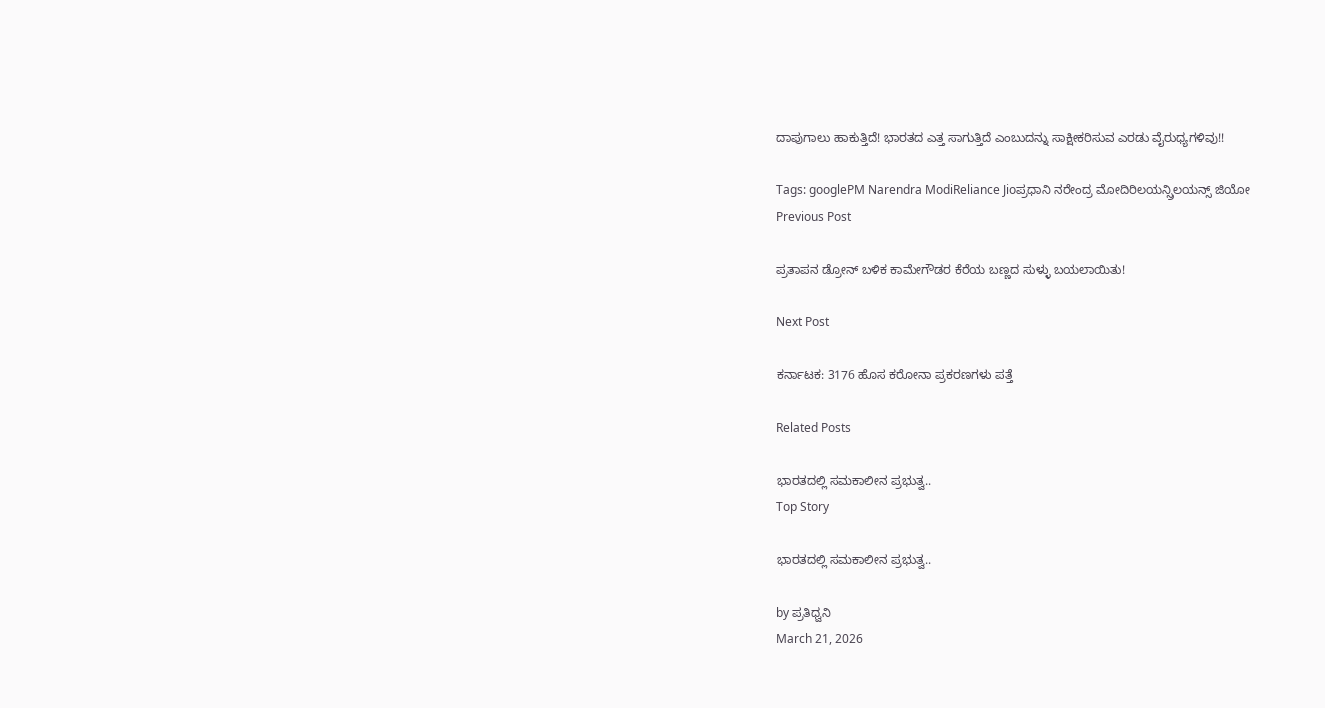ದಾಪುಗಾಲು ಹಾಕುತ್ತಿದೆ! ಭಾರತದ ಎತ್ತ ಸಾಗುತ್ತಿದೆ ಎಂಬುದನ್ನು ಸಾಕ್ಷೀಕರಿಸುವ ಎರಡು ವೈರುಧ್ಯಗಳಿವು!!

Tags: googlePM Narendra ModiReliance Jioಪ್ರಧಾನಿ ನರೇಂದ್ರ ಮೋದಿರಿಲಯನ್ಸ್ರಿಲಯನ್ಸ್ ಜಿಯೋ
Previous Post

ಪ್ರತಾಪನ ಡ್ರೋನ್ ಬಳಿಕ ಕಾಮೇಗೌಡರ ಕೆರೆಯ ಬಣ್ಣದ ಸುಳ್ಳು ಬಯಲಾಯಿತು!

Next Post

ಕರ್ನಾಟಕ: 3176 ಹೊಸ ಕರೋನಾ ಪ್ರಕರಣಗಳು ಪತ್ತೆ

Related Posts

ಭಾರತದಲ್ಲಿ ಸಮಕಾಲೀನ ಪ್ರಭುತ್ವ..
Top Story

ಭಾರತದಲ್ಲಿ ಸಮಕಾಲೀನ ಪ್ರಭುತ್ವ..

by ಪ್ರತಿಧ್ವನಿ
March 21, 2026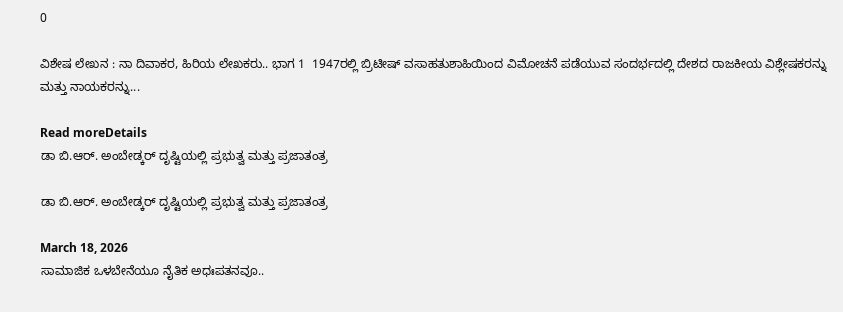0

ವಿಶೇಷ ಲೇಖನ : ನಾ ದಿವಾಕರ, ಹಿರಿಯ ಲೇಖಕರು.. ಭಾಗ 1  1947ರಲ್ಲಿ ಬ್ರಿಟೀಷ್‌ ವಸಾಹತುಶಾಹಿಯಿಂದ ವಿಮೋಚನೆ ಪಡೆಯುವ ಸಂದರ್ಭದಲ್ಲಿ ದೇಶದ ರಾಜಕೀಯ ವಿಶ್ಲೇಷಕರನ್ನು ಮತ್ತು ನಾಯಕರನ್ನು...

Read moreDetails
ಡಾ ಬಿ.ಆರ್. ಅಂಬೇಡ್ಕರ್‌ ದೃಷ್ಟಿಯಲ್ಲಿ ಪ್ರಭುತ್ವ ಮತ್ತು ಪ್ರಜಾತಂತ್ರ

ಡಾ ಬಿ.ಆರ್. ಅಂಬೇಡ್ಕರ್‌ ದೃಷ್ಟಿಯಲ್ಲಿ ಪ್ರಭುತ್ವ ಮತ್ತು ಪ್ರಜಾತಂತ್ರ

March 18, 2026
ಸಾಮಾಜಿಕ ಒಳಬೇನೆಯೂ ನೈತಿಕ ಅಧಃಪತನವೂ..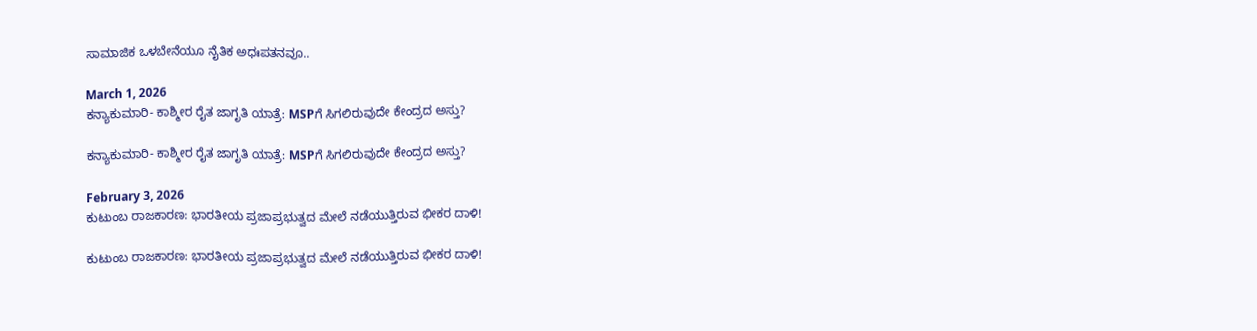ಸಾಮಾಜಿಕ ಒಳಬೇನೆಯೂ ನೈತಿಕ ಅಧಃಪತನವೂ..

March 1, 2026
ಕನ್ಯಾಕುಮಾರಿ- ಕಾಶ್ಮೀರ ರೈತ ಜಾಗೃತಿ ಯಾತ್ರೆ: MSPಗೆ ಸಿಗಲಿರುವುದೇ ಕೇಂದ್ರದ ಅಸ್ತು?

ಕನ್ಯಾಕುಮಾರಿ- ಕಾಶ್ಮೀರ ರೈತ ಜಾಗೃತಿ ಯಾತ್ರೆ: MSPಗೆ ಸಿಗಲಿರುವುದೇ ಕೇಂದ್ರದ ಅಸ್ತು?

February 3, 2026
ಕುಟುಂಬ ರಾಜಕಾರಣ: ಭಾರತೀಯ ಪ್ರಜಾಪ್ರಭುತ್ವದ ಮೇಲೆ ನಡೆಯುತ್ತಿರುವ ಭೀಕರ ದಾಳಿ!

ಕುಟುಂಬ ರಾಜಕಾರಣ: ಭಾರತೀಯ ಪ್ರಜಾಪ್ರಭುತ್ವದ ಮೇಲೆ ನಡೆಯುತ್ತಿರುವ ಭೀಕರ ದಾಳಿ!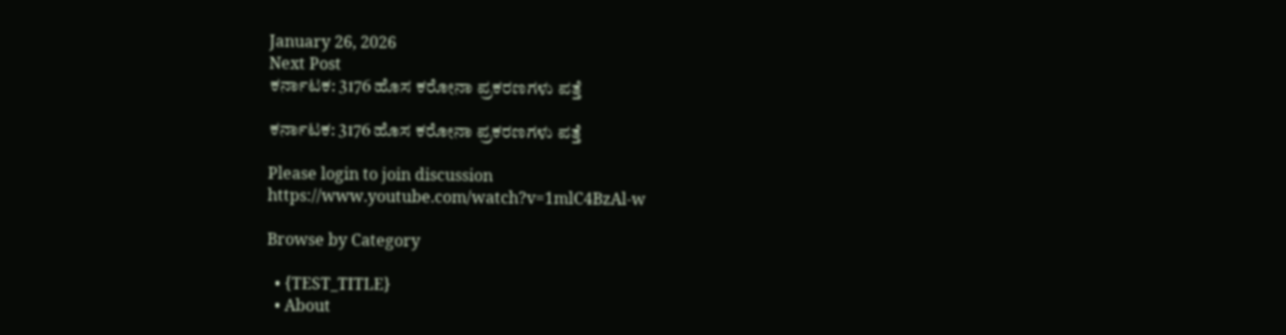January 26, 2026
Next Post
ಕರ್ನಾಟಕ: 3176 ಹೊಸ ಕರೋನಾ ಪ್ರಕರಣಗಳು ಪತ್ತೆ

ಕರ್ನಾಟಕ: 3176 ಹೊಸ ಕರೋನಾ ಪ್ರಕರಣಗಳು ಪತ್ತೆ

Please login to join discussion
https://www.youtube.com/watch?v=1mlC4BzAl-w

Browse by Category

  • {TEST_TITLE}
  • About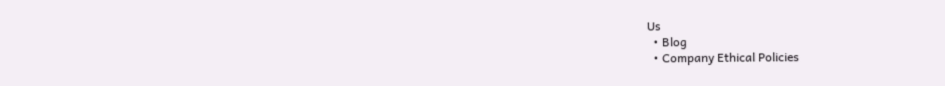Us
  • Blog
  • Company Ethical Policies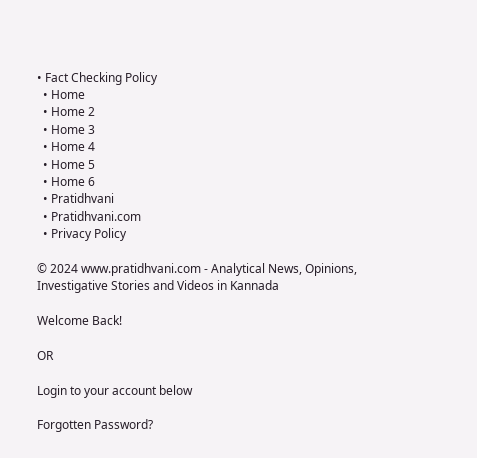• Fact Checking Policy
  • Home
  • Home 2
  • Home 3
  • Home 4
  • Home 5
  • Home 6
  • Pratidhvani
  • Pratidhvani.com
  • Privacy Policy

© 2024 www.pratidhvani.com - Analytical News, Opinions, Investigative Stories and Videos in Kannada

Welcome Back!

OR

Login to your account below

Forgotten Password?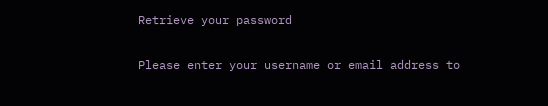Retrieve your password

Please enter your username or email address to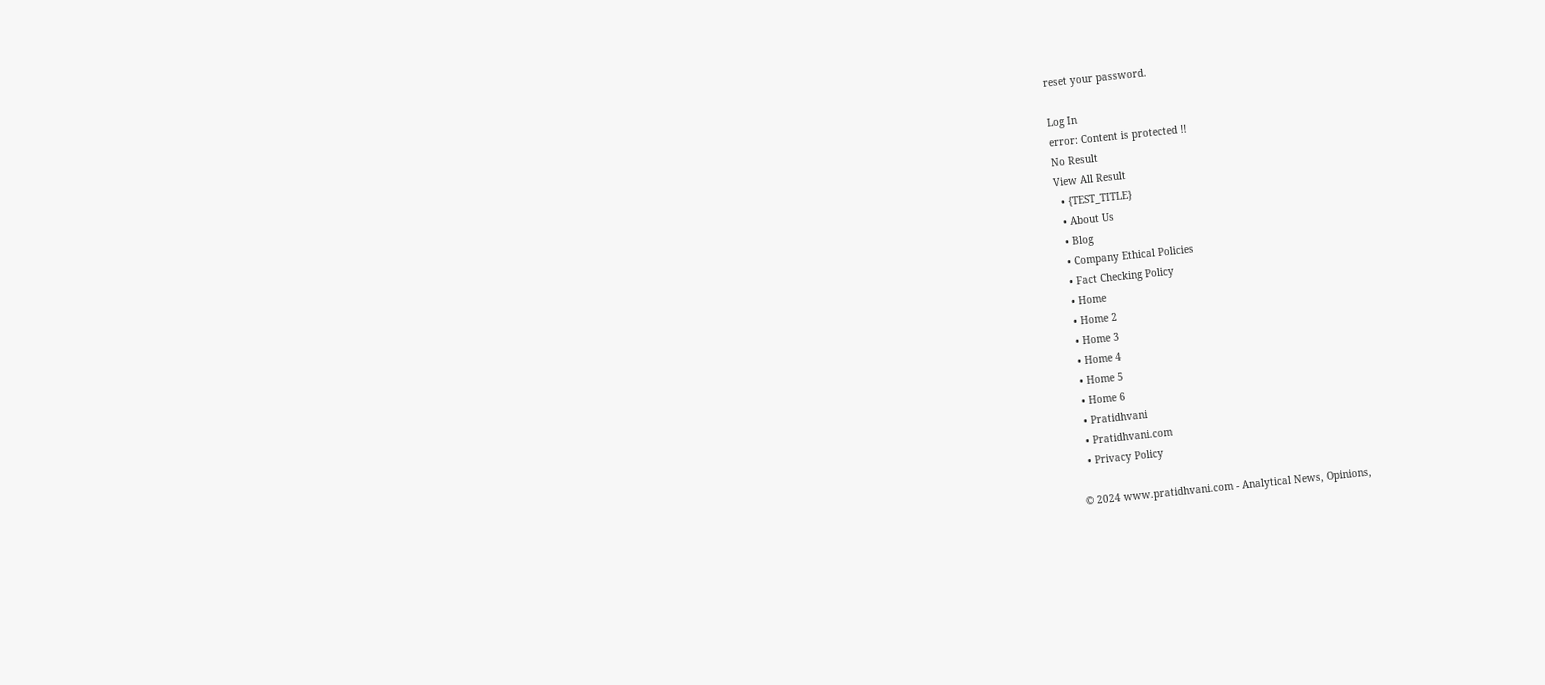reset your password.

Log In
error: Content is protected !!
No Result
View All Result
  • {TEST_TITLE}
  • About Us
  • Blog
  • Company Ethical Policies
  • Fact Checking Policy
  • Home
  • Home 2
  • Home 3
  • Home 4
  • Home 5
  • Home 6
  • Pratidhvani
  • Pratidhvani.com
  • Privacy Policy

© 2024 www.pratidhvani.com - Analytical News, Opinions,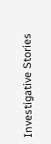Investigative Stories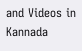and Videos in Kannada